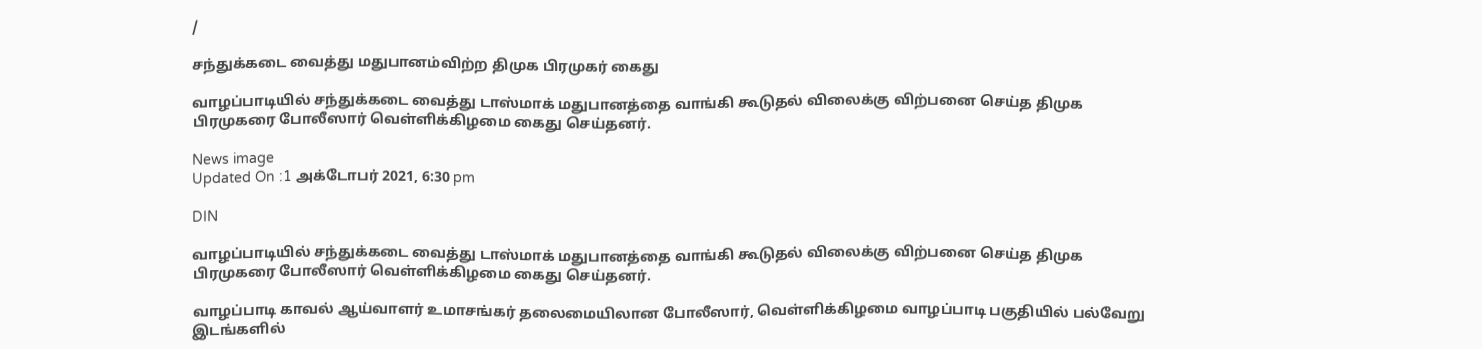/

சந்துக்கடை வைத்து மதுபானம்விற்ற திமுக பிரமுகர் கைது

வாழப்பாடியில் சந்துக்கடை வைத்து டாஸ்மாக் மதுபானத்தை வாங்கி கூடுதல் விலைக்கு விற்பனை செய்த திமுக பிரமுகரை போலீஸார் வெள்ளிக்கிழமை கைது செய்தனர்.

News image
Updated On :1 அக்டோபர் 2021, 6:30 pm

DIN

வாழப்பாடியில் சந்துக்கடை வைத்து டாஸ்மாக் மதுபானத்தை வாங்கி கூடுதல் விலைக்கு விற்பனை செய்த திமுக பிரமுகரை போலீஸார் வெள்ளிக்கிழமை கைது செய்தனர்.

வாழப்பாடி காவல் ஆய்வாளர் உமாசங்கர் தலைமையிலான போலீஸார், வெள்ளிக்கிழமை வாழப்பாடி பகுதியில் பல்வேறு இடங்களில்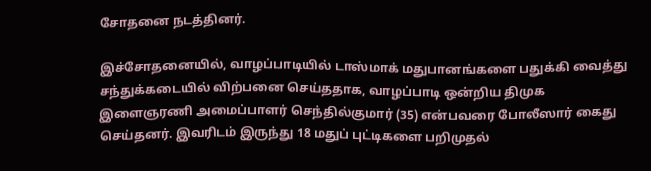சோதனை நடத்தினர்.

இச்சோதனையில், வாழப்பாடியில் டாஸ்மாக் மதுபானங்களை பதுக்கி வைத்து சந்துக்கடையில் விற்பனை செய்ததாக, வாழப்பாடி ஒன்றிய திமுக இளைஞரணி அமைப்பாளர் செந்தில்குமார் (35) என்பவரை போலீஸார் கைது செய்தனர். இவரிடம் இருந்து 18 மதுப் புட்டிகளை பறிமுதல்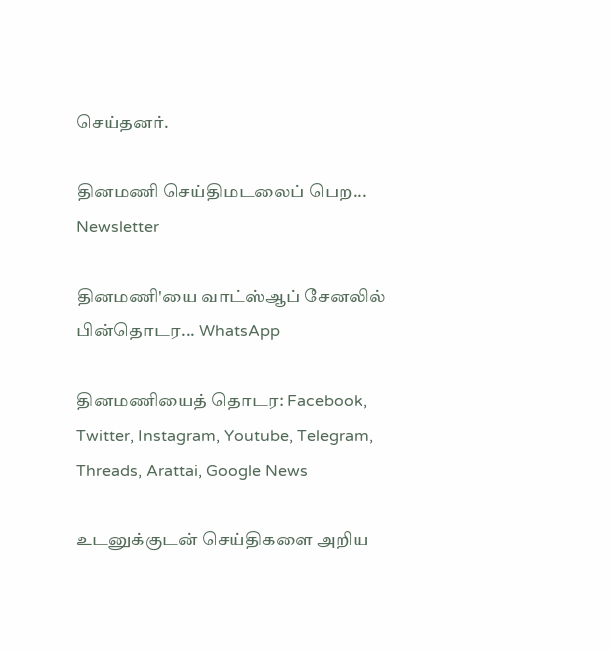செய்தனர்.

தினமணி செய்திமடலைப் பெற... Newsletter

தினமணி'யை வாட்ஸ்ஆப் சேனலில் பின்தொடர... WhatsApp

தினமணியைத் தொடர: Facebook, Twitter, Instagram, Youtube, Telegram, Threads, Arattai, Google News

உடனுக்குடன் செய்திகளை அறிய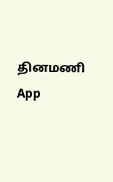தினமணி App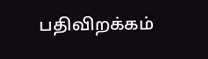பதிவிறக்கம்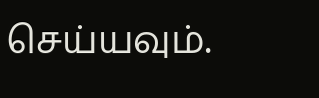செய்யவும்.